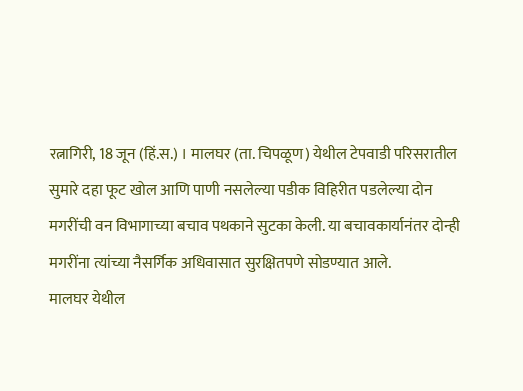रत्नागिरी, 18 जून (हिं.स.) । मालघर (ता. चिपळूण) येथील टेपवाडी परिसरातील सुमारे दहा फूट खोल आणि पाणी नसलेल्या पडीक विहिरीत पडलेल्या दोन मगरींची वन विभागाच्या बचाव पथकाने सुटका केली. या बचावकार्यानंतर दोन्ही मगरींना त्यांच्या नैसर्गिक अधिवासात सुरक्षितपणे सोडण्यात आले.
मालघर येथील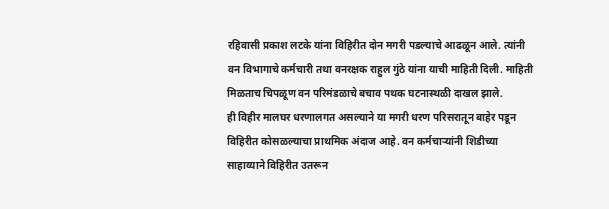रहिवासी प्रकाश लटके यांना विहिरीत दोन मगरी पडल्याचे आढळून आले. त्यांनी वन विभागाचे कर्मचारी तथा वनरक्षक राहुल गुंठे यांना याची माहिती दिली. माहिती मिळताच चिपळूण वन परिमंडळाचे बचाव पथक घटनास्थळी दाखल झाले.
ही विहीर मालघर धरणालगत असल्याने या मगरी धरण परिसरातून बाहेर पडून विहिरीत कोसळल्याचा प्राथमिक अंदाज आहे. वन कर्मचाऱ्यांनी शिडीच्या साहाय्याने विहिरीत उतरून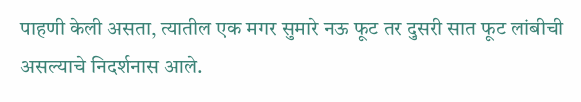पाहणी केली असता, त्यातील एक मगर सुमारे नऊ फूट तर दुसरी सात फूट लांबीची असल्याचे निदर्शनास आले.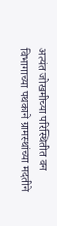अत्यंत जोखमीच्या परिस्थितीत वन विभागाच्या पथकाने ग्रामस्थांच्या मदतीने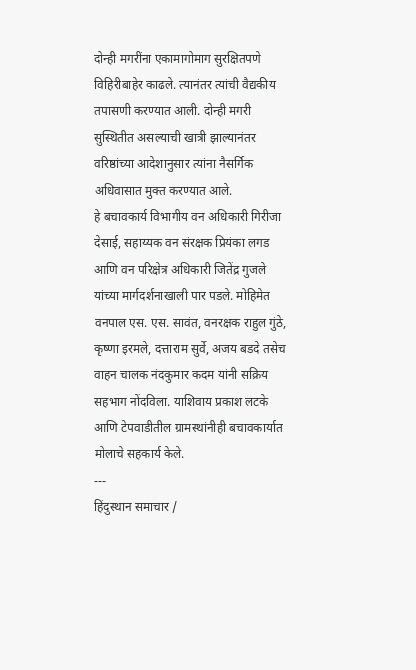दोन्ही मगरींना एकामागोमाग सुरक्षितपणे विहिरीबाहेर काढले. त्यानंतर त्यांची वैद्यकीय तपासणी करण्यात आली. दोन्ही मगरी सुस्थितीत असल्याची खात्री झाल्यानंतर वरिष्ठांच्या आदेशानुसार त्यांना नैसर्गिक अधिवासात मुक्त करण्यात आले.
हे बचावकार्य विभागीय वन अधिकारी गिरीजा देसाई, सहाय्यक वन संरक्षक प्रियंका लगड आणि वन परिक्षेत्र अधिकारी जितेंद्र गुजले यांच्या मार्गदर्शनाखाली पार पडले. मोहिमेत वनपाल एस. एस. सावंत, वनरक्षक राहुल गुंठे, कृष्णा इरमले, दत्ताराम सुर्वे, अजय बडदे तसेच वाहन चालक नंदकुमार कदम यांनी सक्रिय सहभाग नोंदविला. याशिवाय प्रकाश लटके आणि टेपवाडीतील ग्रामस्थांनीही बचावकार्यात मोलाचे सहकार्य केले.
---
हिंदुस्थान समाचार /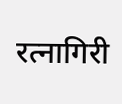रत्नागिरी